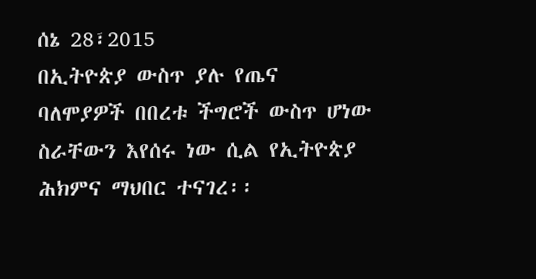ሰኔ 28፣2015
በኢትዮጵያ ውስጥ ያሉ የጤና ባለሞያዎች በበረቱ ችግሮች ውስጥ ሆነው ስራቸውን እየሰሩ ነው ሲል የኢትዮጵያ ሕክምና ማህበር ተናገረ፡፡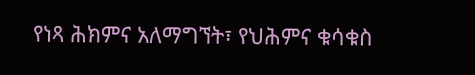የነጻ ሕክምና አለማግኘት፣ የህሕምና ቁሳቁስ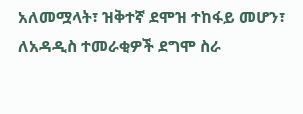አለመሟላት፣ ዝቅተኛ ደሞዝ ተከፋይ መሆን፣ ለአዳዲስ ተመራቂዎች ደግሞ ስራ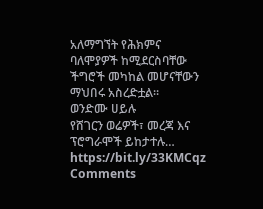አለማግኘት የሕክምና ባለሞያዎች ከሚደርስባቸው ችግሮች መካከል መሆናቸውን ማህበሩ አስረድቷል፡፡
ወንድሙ ሀይሉ
የሸገርን ወሬዎች፣ መረጃ እና ፕሮግራሞች ይከታተሉ…
https://bit.ly/33KMCqz
Comments